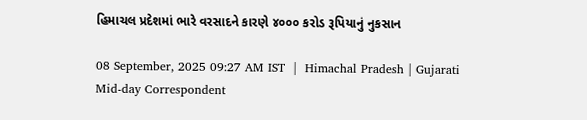હિમાચલ પ્રદેશમાં ભારે વરસાદને કારણે ૪૦૦૦ કરોડ રૂપિયાનું નુકસાન

08 September, 2025 09:27 AM IST  |  Himachal Pradesh | Gujarati Mid-day Correspondent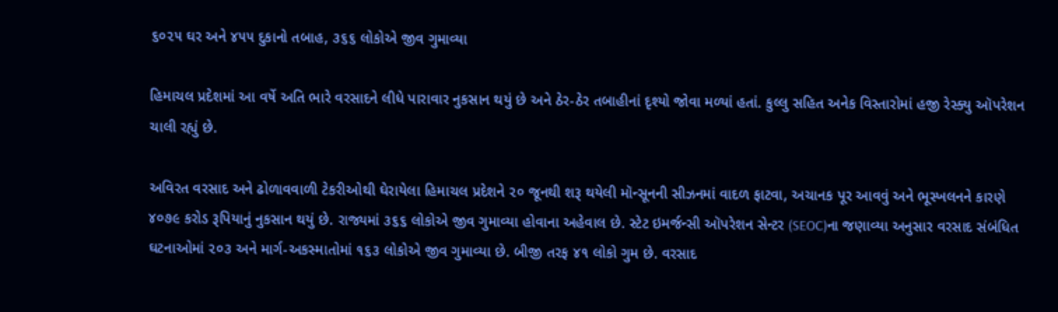૬૦૨૫ ઘર અને ૪૫૫ દુકાનો તબાહ, ૩૬૬ લોકોએ જીવ ગુમાવ્યા

હિમાચલ પ્રદેશમાં આ વર્ષે અતિ ભારે વરસાદને લીધે પારાવાર નુકસાન થયું છે અને ઠેર-ઠેર તબાહીનાં દૃશ્યો જોવા મળ્યાં હતાં. કુલ્લુ સહિત અનેક વિસ્તારોમાં હજી રેસ્ક્યુ ઑપરેશન ચાલી રહ્યું છે.

અવિરત વરસાદ અને ઢોળાવવાળી ટેકરીઓથી ઘેરાયેલા હિમાચલ પ્રદેશને ૨૦ જૂનથી શરૂ થયેલી મૉન્સૂનની સીઝનમાં વાદળ ફાટવા, અચાનક પૂર આવવું અને ભૂસ્ખલનને કારણે ૪૦૭૯ કરોડ રૂપિયાનું નુકસાન થયું છે. રાજ્યમાં ૩૬૬ લોકોએ જીવ ગુમાવ્યા હોવાના અહેવાલ છે. સ્ટેટ ઇમર્જન્સી ઑપરેશન સેન્ટર (SEOC)ના જણાવ્યા અનુસાર વરસાદ સંબંધિત ઘટનાઓમાં ૨૦૩ અને માર્ગ-અકસ્માતોમાં ૧૬૩ લોકોએ જીવ ગુમાવ્યા છે. બીજી તરફ ૪૧ લોકો ગુમ છે. વરસાદ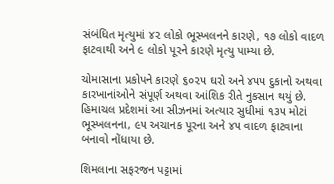સંબંધિત મૃત્યુમાં ૪૨ લોકો ભૂસ્ખલનને કારણે, ૧૭ લોકો વાદળ ફાટવાથી અને ૯ લોકો પૂરને કારણે મૃત્યુ પામ્યા છે.

ચોમાસાના પ્રકોપને કારણે ૬૦૨૫ ઘરો અને ૪૫૫ દુકાનો અથવા કારખાનાંઓને સંપૂર્ણ અથવા આંશિક રીતે નુકસાન થયું છે. હિમાચલ પ્રદેશમાં આ સીઝનમાં અત્યાર સુધીમાં ૧૩૫ મોટાં ભૂસ્ખલનના, ૯૫ અચાનક પૂરના અને ૪૫ વાદળ ફાટવાના બનાવો નોંધાયા છે.

શિમલાના સફરજન પટ્ટામાં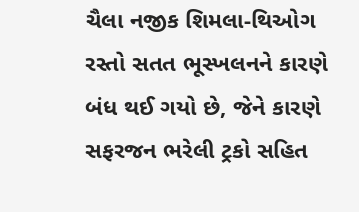ચૈલા નજીક શિમલા-થિઓગ રસ્તો સતત ભૂસ્ખલનને કારણે બંધ થઈ ગયો છે, જેને કારણે સફરજન ભરેલી ટ્રકો સહિત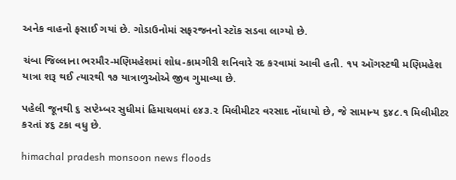અનેક વાહનો ફસાઈ ગયાં છે. ગોડાઉનોમાં સફરજનનો સ્ટૉક સડવા લાગ્યો છે.

ચંબા જિલ્લાના ભરમૌર-મણિમહેશમાં શોધ-કામગીરી શનિવારે રદ કરવામાં આવી હતી. ૧૫ ઑગસ્ટથી મણિમહેશ યાત્રા શરૂ થઈ ત્યારથી ૧૭ યાત્રાળુઓએ જીવ ગુમાવ્યા છે.

પહેલી જૂનથી ૬ સપ્ટેમ્બર સુધીમાં હિમાચલમાં ૯૪૩.૨ મિલીમીટર વરસાદ નોંધાયો છે, જે સામાન્ય ૬૪૮.૧ મિલીમીટર કરતાં ૪૬ ટકા વધુ છે.

himachal pradesh monsoon news floods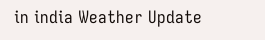in india Weather Update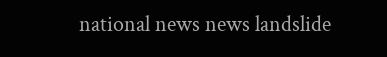national news news landslide